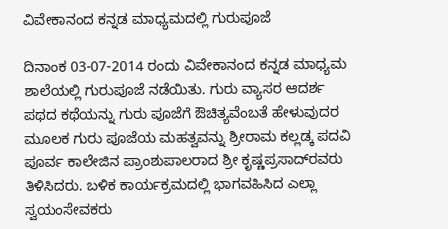ವಿವೇಕಾನಂದ ಕನ್ನಡ ಮಾಧ್ಯಮದಲ್ಲಿ ಗುರುಪೂಜೆ

ದಿನಾಂಕ 03-07-2014 ರಂದು ವಿವೇಕಾನಂದ ಕನ್ನಡ ಮಾಧ್ಯಮ ಶಾಲೆಯಲ್ಲಿ ಗುರುಪೂಜೆ ನಡೆಯಿತು. ಗುರು ವ್ಯಾಸರ ಆದರ್ಶ ಪಥದ ಕಥೆಯನ್ನು ಗುರು ಪೂಜೆಗೆ ಔಚಿತ್ಯವೆಂಬತೆ ಹೇಳುವುದರ ಮೂಲಕ ಗುರು ಪೂಜೆಯ ಮಹತ್ವವನ್ನು ಶ್ರೀರಾಮ ಕಲ್ಲಡ್ಕ ಪದವಿ ಪೂರ್ವ ಕಾಲೇಜಿನ ಪ್ರಾಂಶುಪಾಲರಾದ ಶ್ರೀ ಕೃಷ್ಣಪ್ರಸಾದ್‌ರವರು ತಿಳಿಸಿದರು. ಬಳಿಕ ಕಾರ್ಯಕ್ರಮದಲ್ಲಿ ಭಾಗವಹಿಸಿದ ಎಲ್ಲಾ ಸ್ವಯಂಸೇವಕರು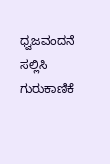ಧ್ವಜವಂದನೆ ಸಲ್ಲಿಸಿ ಗುರುಕಾಣಿಕೆ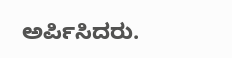ಅರ್ಪಿಸಿದರು.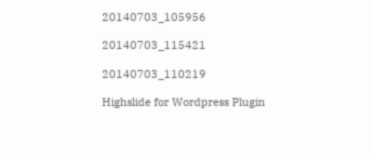20140703_105956

20140703_115421

20140703_110219

Highslide for Wordpress Plugin